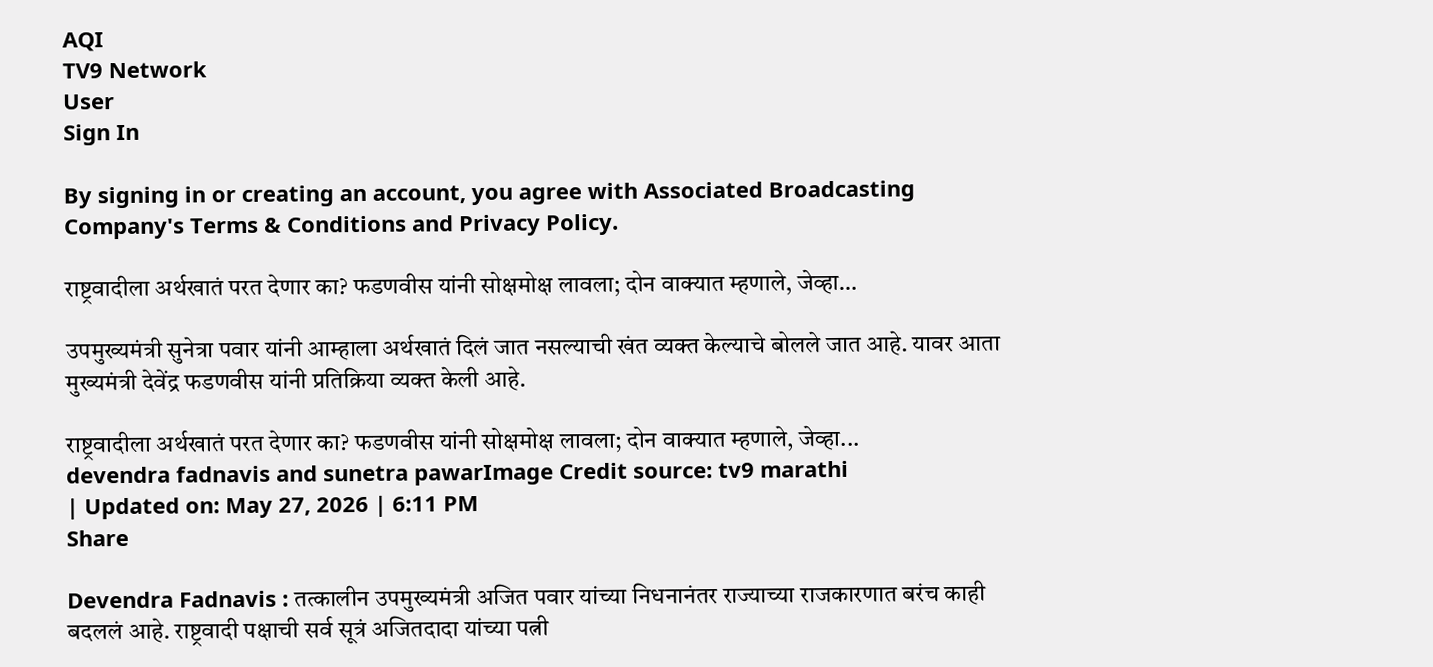AQI
TV9 Network
User
Sign In

By signing in or creating an account, you agree with Associated Broadcasting Company's Terms & Conditions and Privacy Policy.

राष्ट्रवादीला अर्थखातं परत देणार का? फडणवीस यांनी सोक्षमोक्ष लावला; दोन वाक्यात म्हणाले, जेव्हा…

उपमुख्यमंत्री सुनेत्रा पवार यांनी आम्हाला अर्थखातं दिलं जात नसल्याची खंत व्यक्त केल्याचे बोलले जात आहे. यावर आता मुख्यमंत्री देवेंद्र फडणवीस यांनी प्रतिक्रिया व्यक्त केली आहे.

राष्ट्रवादीला अर्थखातं परत देणार का? फडणवीस यांनी सोक्षमोक्ष लावला; दोन वाक्यात म्हणाले, जेव्हा...
devendra fadnavis and sunetra pawarImage Credit source: tv9 marathi
| Updated on: May 27, 2026 | 6:11 PM
Share

Devendra Fadnavis : तत्कालीन उपमुख्यमंत्री अजित पवार यांच्या निधनानंतर राज्याच्या राजकारणात बरंच काही बदललं आहे. राष्ट्रवादी पक्षाची सर्व सूत्रं अजितदादा यांच्या पत्नी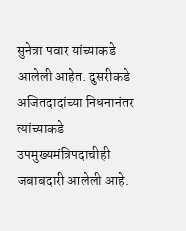सुनेत्रा पवार यांच्याकडे आलेली आहेत. दुसरीकडे अजितदादांच्या निधनानंतर त्यांच्याकडे उपमुख्यमंत्रिपदाचीही जबाबदारी आलेली आहे.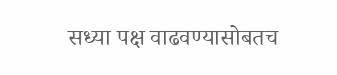सध्या पक्ष वाढवण्यासोबतच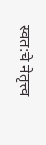स्वत:चे नेतृत्त्व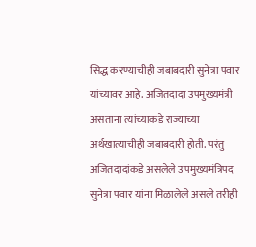सिद्ध करण्याचीही जबाबदारी सुनेत्रा पवार यांच्यावर आहे. अजितदादा उपमुख्यमंत्री असताना त्यांच्याकडे राज्याच्या अर्थखात्याचीही जबाबदारी होती. परंतु अजितदादांकडे असलेले उपमुख्यमंत्रिपद सुनेत्रा पवार यांना मिळालेले असले तरीही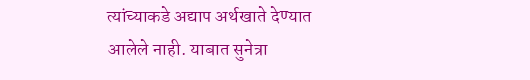त्यांच्याकडे अद्याप अर्थखाते देण्यात आलेले नाही. याबात सुनेत्रा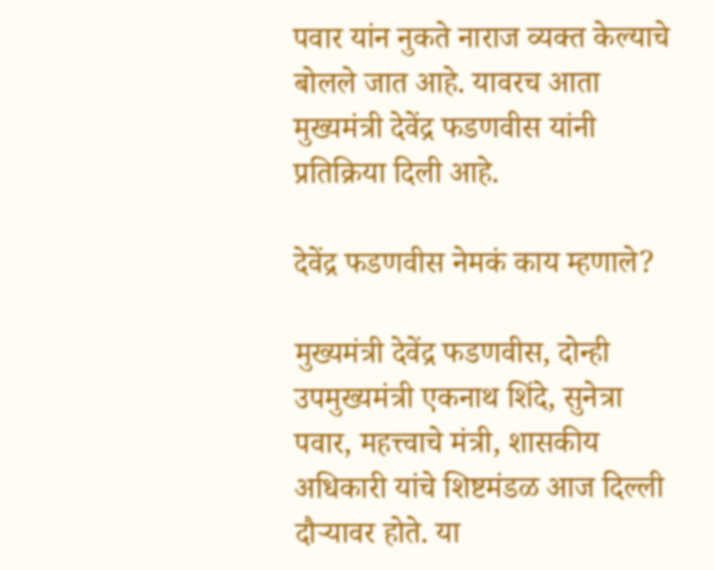पवार यांन नुकते नाराज व्यक्त केल्याचे बोलले जात आहे. यावरच आता मुख्यमंत्री देवेंद्र फडणवीस यांनी प्रतिक्रिया दिली आहे.

देवेंद्र फडणवीस नेमकं काय म्हणाले?

मुख्यमंत्री देवेंद्र फडणवीस, दोन्ही उपमुख्यमंत्री एकनाथ शिंदे, सुनेत्रा पवार, महत्त्वाचे मंत्री, शासकीय अधिकारी यांचे शिष्टमंडळ आज दिल्ली दौऱ्यावर होते. या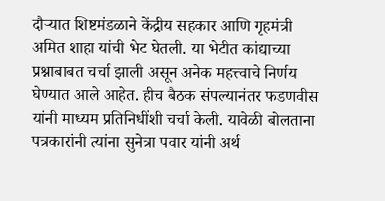दौऱ्यात शिष्टमंडळाने केंद्रीय सहकार आणि गृहमंत्री अमित शाहा यांची भेट घेतली. या भेटीत कांद्याच्या प्रश्नाबाबत चर्चा झाली असून अनेक महत्त्वाचे निर्णय घेण्यात आले आहेत. हीच बैठक संपल्यानंतर फडणवीस यांनी माध्यम प्रतिनिधींशी चर्चा केली. यावेळी बोलताना पत्रकारांनी त्यांना सुनेत्रा पवार यांनी अर्थ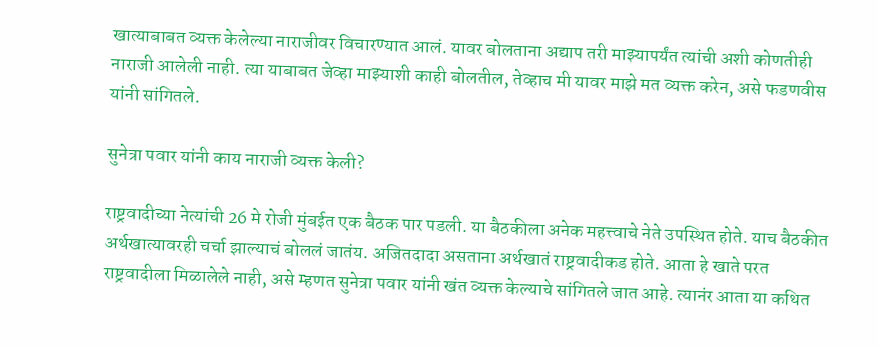खात्याबाबत व्यक्त केलेल्या नाराजीवर विचारण्यात आलं. यावर बोलताना अद्याप तरी माझ्यापर्यंत त्यांची अशी कोणतीही नाराजी आलेली नाही. त्या याबाबत जेव्हा माझ्याशी काही बोलतील, तेव्हाच मी यावर माझे मत व्यक्त करेन, असे फडणवीस यांनी सांगितले.

सुनेत्रा पवार यांनी काय नाराजी व्यक्त केली?

राष्ट्रवादीच्या नेत्यांची 26 मे रोजी मुंबईत एक बैठक पार पडली. या बैठकीला अनेक महत्त्वाचे नेते उपस्थित होते. याच बैठकीत अर्थखात्यावरही चर्चा झाल्याचं बोललं जातंय. अजितदादा असताना अर्थखातं राष्ट्रवादीकड होते. आता हे खाते परत राष्ट्रवादीला मिळालेले नाही, असे म्हणत सुनेत्रा पवार यांनी खंत व्यक्त केल्याचे सांगितले जात आहे. त्यानंर आता या कथित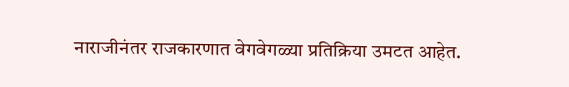नाराजीनंतर राजकारणात वेगवेगळ्या प्रतिक्रिया उमटत आहेत.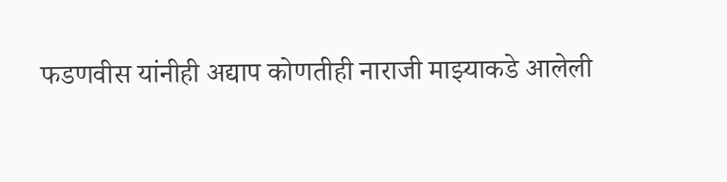फडणवीस यांनीही अद्याप कोणतीही नाराजी माझ्याकडे आलेली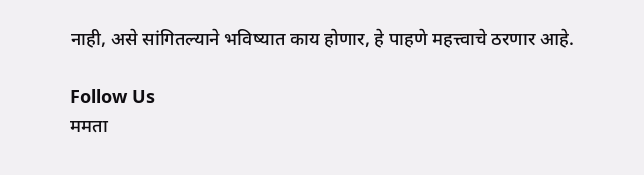नाही, असे सांगितल्याने भविष्यात काय होणार, हे पाहणे महत्त्वाचे ठरणार आहे.

Follow Us
ममता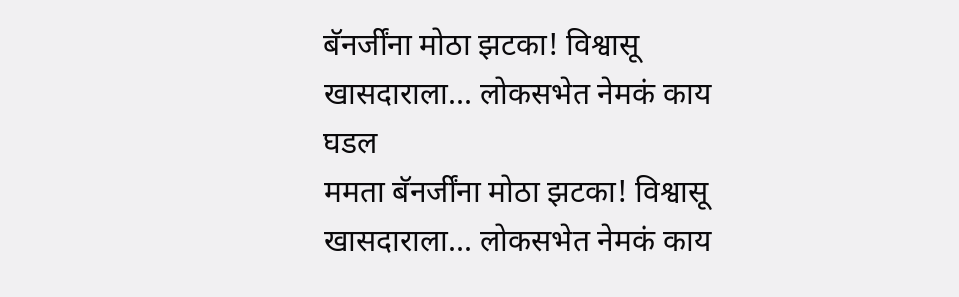बॅनर्जींना मोठा झटका! विश्वासू खासदाराला... लोकसभेत नेमकं काय घडल
ममता बॅनर्जींना मोठा झटका! विश्वासू खासदाराला... लोकसभेत नेमकं काय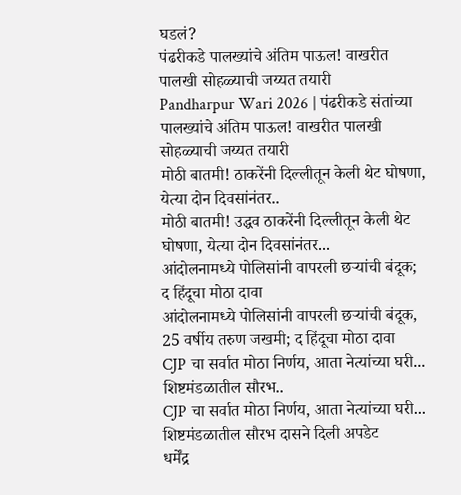घडलं?
पंढरीकडे पालख्यांचे अंतिम पाऊल! वाखरीत पालखी सोहळ्याची जय्यत तयारी
Pandharpur Wari 2026 | पंढरीकडे संतांच्या पालख्यांचे अंतिम पाऊल! वाखरीत पालखी सोहळ्याची जय्यत तयारी
मोठी बातमी! ठाकरेंनी दिल्लीतून केली थेट घोषणा, येत्या दोन दिवसांनंतर..
मोठी बातमी! उद्धव ठाकरेंनी दिल्लीतून केली थेट घोषणा, येत्या दोन दिवसांनंतर...
आंदोलनामध्ये पोलिसांनी वापरली छऱ्यांची बंदूक; द हिंदूचा मोठा दावा
आंदोलनामध्ये पोलिसांनी वापरली छऱ्यांची बंदूक, 25 वर्षीय तरुण जखमी; द हिंदूचा मोठा दावा
CJP चा सर्वात मोठा निर्णय, आता नेत्यांच्या घरी... शिष्टमंडळातील सौरभ..
CJP चा सर्वात मोठा निर्णय, आता नेत्यांच्या घरी... शिष्टमंडळातील सौरभ दासने दिली अपडेट
धर्मेंद्र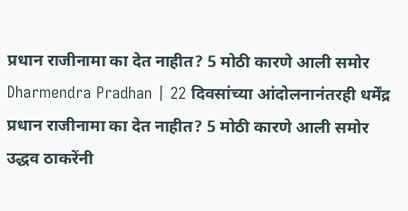प्रधान राजीनामा का देत नाहीत? 5 मोठी कारणे आली समोर
Dharmendra Pradhan | 22 दिवसांच्या आंदोलनानंतरही धर्मेंद्र प्रधान राजीनामा का देत नाहीत? 5 मोठी कारणे आली समोर
उद्धव ठाकरेंनी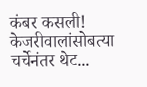कंबर कसली! केजरीवालांसोबत्या चर्चेनंतर थेट...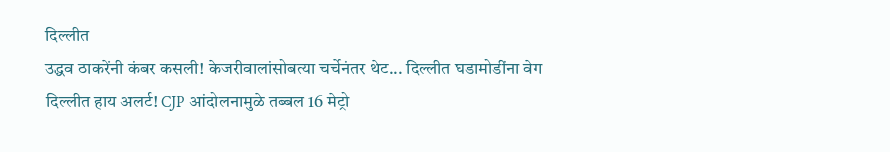दिल्लीत
उद्धव ठाकरेंनी कंबर कसली! केजरीवालांसोबत्या चर्चेनंतर थेट... दिल्लीत घडामोडींना वेग
दिल्लीत हाय अलर्ट! CJP आंदोलनामुळे तब्बल 16 मेट्रो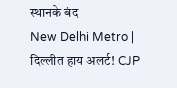स्थानके बंद
New Delhi Metro | दिल्लीत हाय अलर्ट! CJP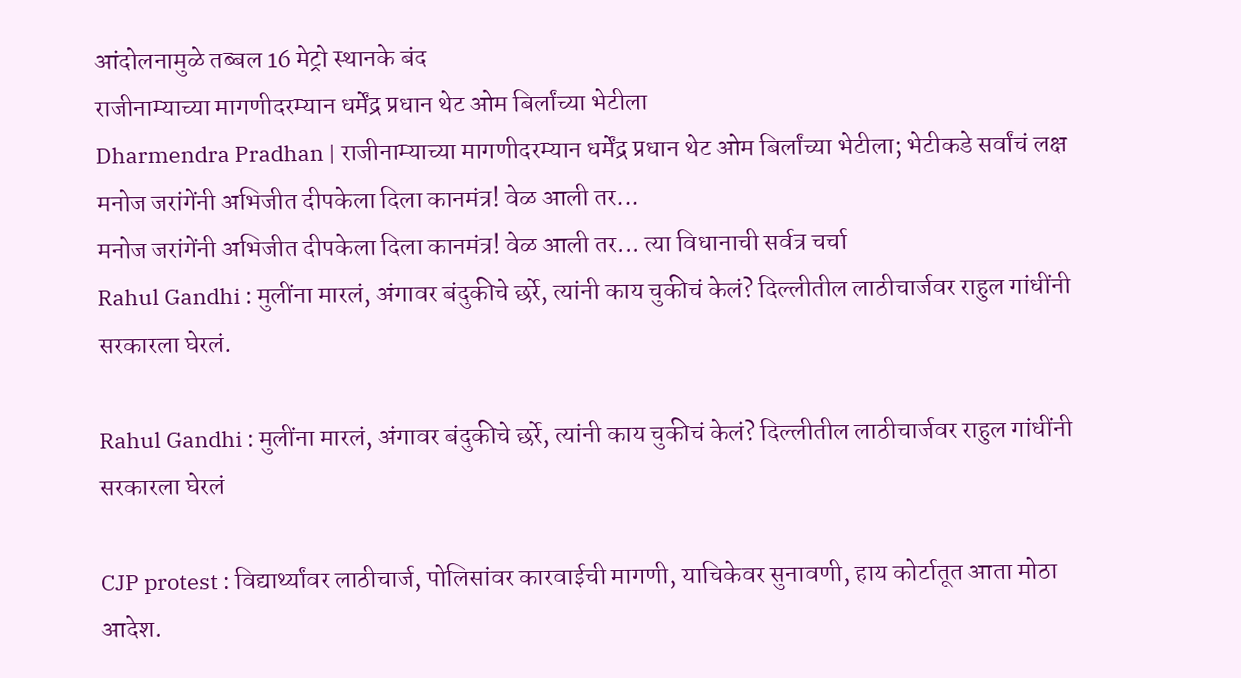आंदोलनामुळे तब्बल 16 मेट्रो स्थानके बंद
राजीनाम्याच्या मागणीदरम्यान धर्मेंद्र प्रधान थेट ओम बिर्लांच्या भेटीला
Dharmendra Pradhan | राजीनाम्याच्या मागणीदरम्यान धर्मेंद्र प्रधान थेट ओम बिर्लांच्या भेटीला; भेटीकडे सर्वांचं लक्ष
मनोज जरांगेंनी अभिजीत दीपकेला दिला कानमंत्र! वेळ आली तर...
मनोज जरांगेंनी अभिजीत दीपकेला दिला कानमंत्र! वेळ आली तर... त्या विधानाची सर्वत्र चर्चा
Rahul Gandhi : मुलींना मारलं, अंगावर बंदुकीचे छर्रे, त्यांनी काय चुकीचं केलं? दिल्लीतील लाठीचार्जवर राहुल गांधींनी सरकारला घेरलं.

Rahul Gandhi : मुलींना मारलं, अंगावर बंदुकीचे छर्रे, त्यांनी काय चुकीचं केलं? दिल्लीतील लाठीचार्जवर राहुल गांधींनी सरकारला घेरलं

CJP protest : विद्यार्थ्यांवर लाठीचार्ज, पोलिसांवर कारवाईची मागणी, याचिकेवर सुनावणी, हाय कोर्टातूत आता मोठा आदेश.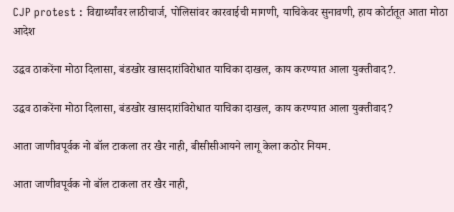CJP protest : विद्यार्थ्यांवर लाठीचार्ज, पोलिसांवर कारवाईची मागणी, याचिकेवर सुनावणी, हाय कोर्टातूत आता मोठा आदेश

उद्धव ठाकरेंना मोठा दिलासा, बंडखोर खासदारांविरोधात याचिका दाखल, काय करण्यात आला युक्तीवाद?.

उद्धव ठाकरेंना मोठा दिलासा, बंडखोर खासदारांविरोधात याचिका दाखल, काय करण्यात आला युक्तीवाद?

आता जाणीवपूर्वक नो बॉल टाकला तर खैर नाही, बीसीसीआयने लागू केला कठोर नियम.

आता जाणीवपूर्वक नो बॉल टाकला तर खैर नाही,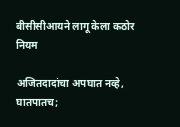बीसीसीआयने लागू केला कठोर नियम

अजितदादांचा अपघात नव्हे, घातपातच;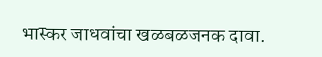भास्कर जाधवांचा खळबळजनक दावा.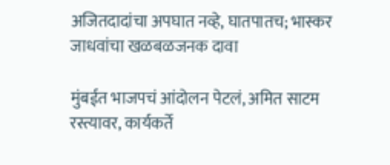अजितदादांचा अपघात नव्हे, घातपातच; भास्कर जाधवांचा खळबळजनक दावा

मुंबईत भाजपचं आंदोलन पेटलं, अमित साटम रस्त्यावर, कार्यकर्ते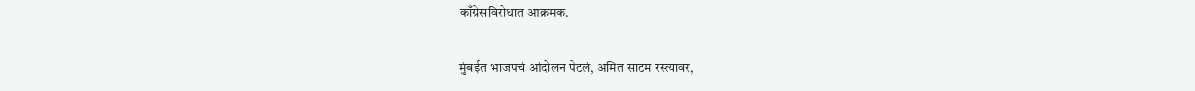काँग्रेसविरोधात आक्रमक.

मुंबईत भाजपचं आंदोलन पेटलं, अमित साटम रस्त्यावर,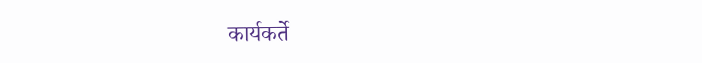कार्यकर्ते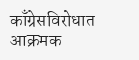काँग्रेसविरोधात आक्रमक